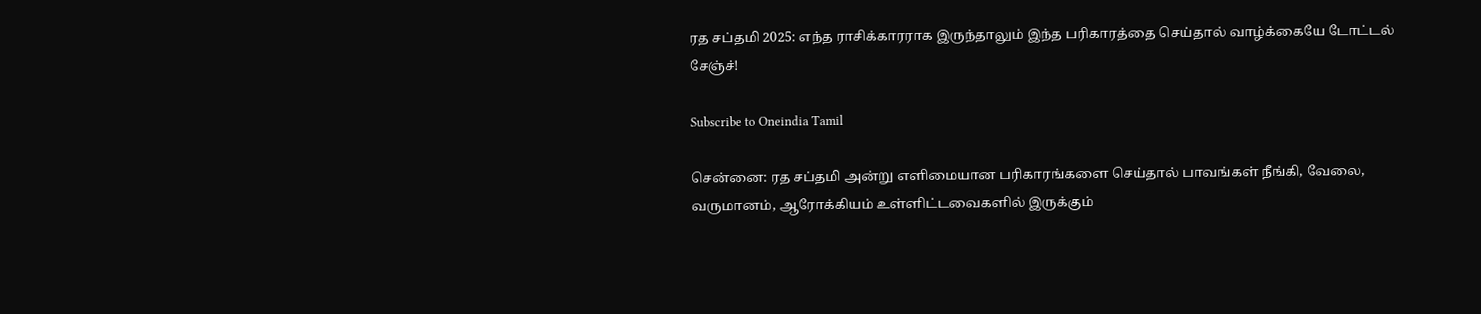ரத சப்தமி 2025: எந்த ராசிக்காரராக இருந்தாலும் இந்த பரிகாரத்தை செய்தால் வாழ்க்கையே டோட்டல் சேஞ்ச்!

Subscribe to Oneindia Tamil

சென்னை: ரத சப்தமி அன்று எளிமையான பரிகாரங்களை செய்தால் பாவங்கள் நீங்கி, வேலை, வருமானம், ஆரோக்கியம் உள்ளிட்டவைகளில் இருக்கும்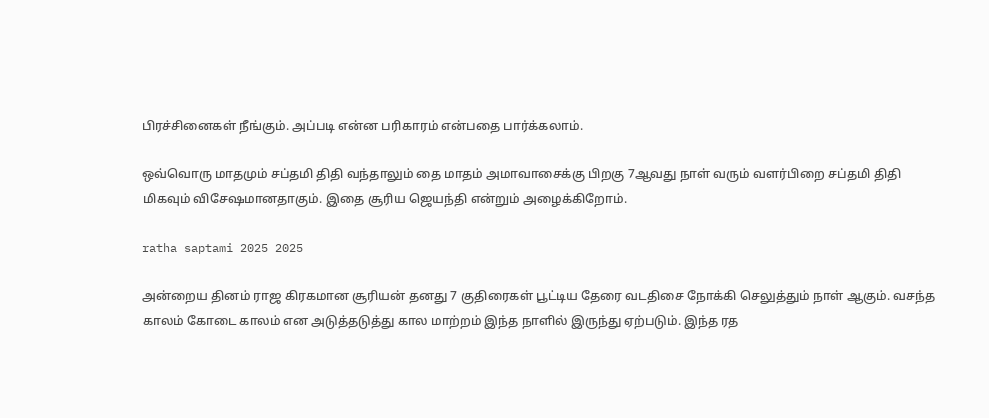பிரச்சினைகள் நீங்கும். அப்படி என்ன பரிகாரம் என்பதை பார்க்கலாம்.

ஒவ்வொரு மாதமும் சப்தமி திதி வந்தாலும் தை மாதம் அமாவாசைக்கு பிறகு 7ஆவது நாள் வரும் வளர்பிறை சப்தமி திதி மிகவும் விசேஷமானதாகும். இதை சூரிய ஜெயந்தி என்றும் அழைக்கிறோம்.

ratha saptami 2025 2025

அன்றைய தினம் ராஜ கிரகமான சூரியன் தனது 7 குதிரைகள் பூட்டிய தேரை வடதிசை நோக்கி செலுத்தும் நாள் ஆகும். வசந்த காலம் கோடை காலம் என அடுத்தடுத்து கால மாற்றம் இந்த நாளில் இருந்து ஏற்படும். இந்த ரத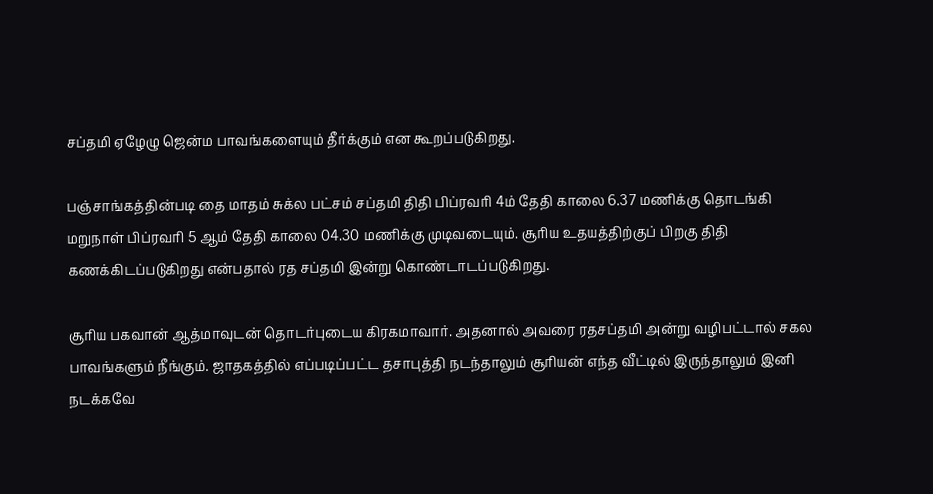சப்தமி ஏழேழு ஜென்ம பாவங்களையும் தீர்க்கும் என கூறப்படுகிறது.

பஞ்சாங்கத்தின்படி தை மாதம் சுக்ல பட்சம் சப்தமி திதி பிப்ரவரி 4ம் தேதி காலை 6.37 மணிக்கு தொடங்கி மறுநாள் பிப்ரவரி 5 ஆம் தேதி காலை 04.30 மணிக்கு முடிவடையும். சூரிய உதயத்திற்குப் பிறகு திதி கணக்கிடப்படுகிறது என்பதால் ரத சப்தமி இன்று கொண்டாடப்படுகிறது.

சூரிய பகவான் ஆத்மாவுடன் தொடர்புடைய கிரகமாவார். அதனால் அவரை ரதசப்தமி அன்று வழிபட்டால் சகல பாவங்களும் நீங்கும். ஜாதகத்தில் எப்படிப்பட்ட தசாபுத்தி நடந்தாலும் சூரியன் எந்த வீட்டில் இருந்தாலும் இனி நடக்கவே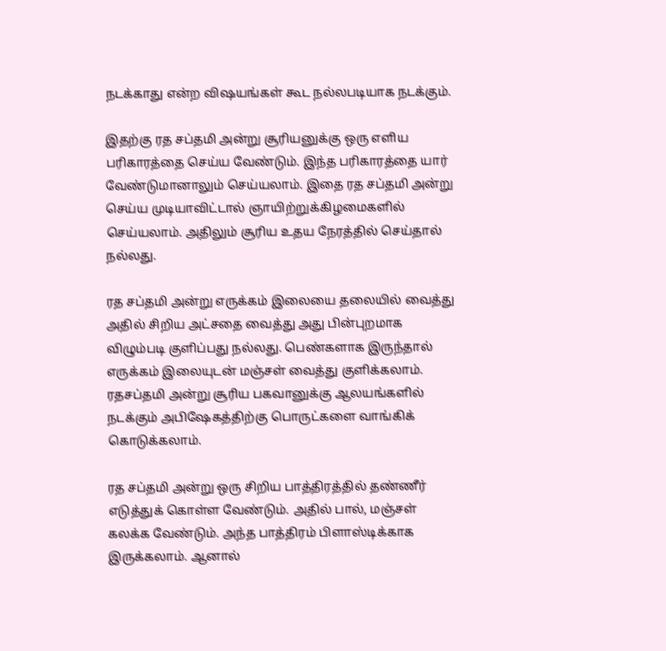நடக்காது என்ற விஷயங்கள் கூட நல்லபடியாக நடக்கும்.

இதற்கு ரத சப்தமி அன்று சூரியனுக்கு ஒரு எளிய பரிகாரத்தை செய்ய வேண்டும். இந்த பரிகாரத்தை யார் வேண்டுமானாலும் செய்யலாம். இதை ரத சப்தமி அன்று செய்ய முடியாவிட்டால் ஞாயிற்றுக்கிழமைகளில் செய்யலாம். அதிலும் சூரிய உதய நேரத்தில் செய்தால் நல்லது.

ரத சப்தமி அன்று எருக்கம் இலையை தலையில் வைத்து அதில் சிறிய அட்சதை வைத்து அது பின்புறமாக விழும்படி குளிப்பது நல்லது. பெண்களாக இருந்தால் எருக்கம் இலையுடன் மஞ்சள் வைத்து குளிக்கலாம். ரதசப்தமி அன்று சூரிய பகவானுக்கு ஆலயங்களில் நடக்கும் அபிஷேகத்திற்கு பொருட்களை வாங்கிக் கொடுக்கலாம்.

ரத சப்தமி அன்று ஒரு சிறிய பாத்திரத்தில் தண்ணீர் எடுத்துக் கொள்ள வேண்டும். அதில் பால், மஞ்சள் கலக்க வேண்டும். அந்த பாத்திரம் பிளாஸ்டிக்காக இருக்கலாம். ஆனால்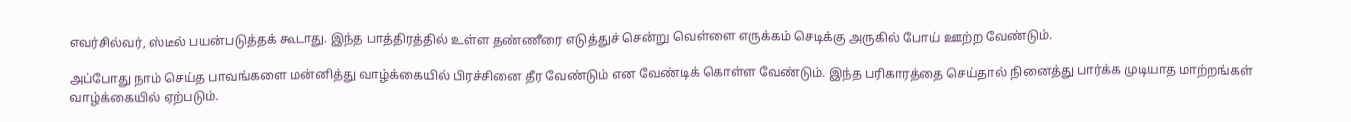எவர்சில்வர், ஸ்டீல் பயன்படுத்தக் கூடாது. இந்த பாத்திரத்தில் உள்ள தண்ணீரை எடுத்துச் சென்று வெள்ளை எருக்கம் செடிக்கு அருகில் போய் ஊற்ற வேண்டும்.

அப்போது நாம் செய்த பாவங்களை மன்னித்து வாழ்க்கையில் பிரச்சினை தீர வேண்டும் என வேண்டிக் கொள்ள வேண்டும். இந்த பரிகாரத்தை செய்தால் நினைத்து பார்க்க முடியாத மாற்றங்கள் வாழ்க்கையில் ஏற்படும்.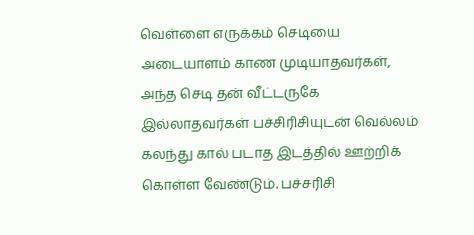வெள்ளை எருக்கம் செடியை அடையாளம் காண முடியாதவர்கள், அந்த செடி தன் வீட்டருகே இல்லாதவர்கள் பச்சிரிசியுடன் வெல்லம் கலந்து கால் படாத இடத்தில் ஊற்றிக் கொள்ள வேண்டும். பச்சரிசி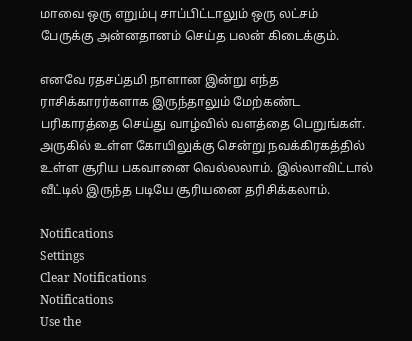மாவை ஒரு எறும்பு சாப்பிட்டாலும் ஒரு லட்சம் பேருக்கு அன்னதானம் செய்த பலன் கிடைக்கும்.

எனவே ரதசப்தமி நாளான இன்று எந்த ராசிக்காரர்களாக இருந்தாலும் மேற்கண்ட பரிகாரத்தை செய்து வாழ்வில் வளத்தை பெறுங்கள். அருகில் உள்ள கோயிலுக்கு சென்று நவக்கிரகத்தில் உள்ள சூரிய பகவானை வெல்லலாம். இல்லாவிட்டால் வீட்டில் இருந்த படியே சூரியனை தரிசிக்கலாம்.

Notifications
Settings
Clear Notifications
Notifications
Use the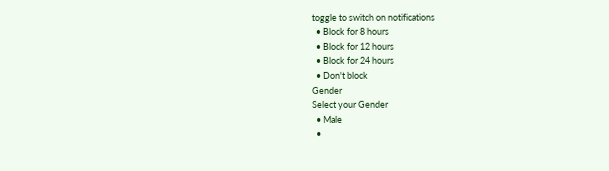toggle to switch on notifications
  • Block for 8 hours
  • Block for 12 hours
  • Block for 24 hours
  • Don't block
Gender
Select your Gender
  • Male
  •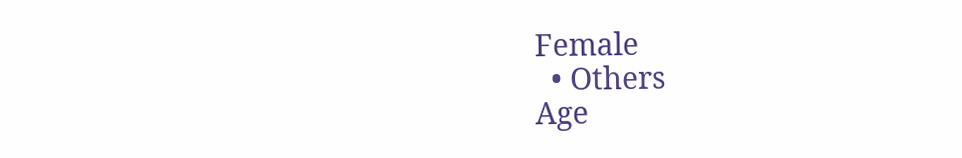Female
  • Others
Age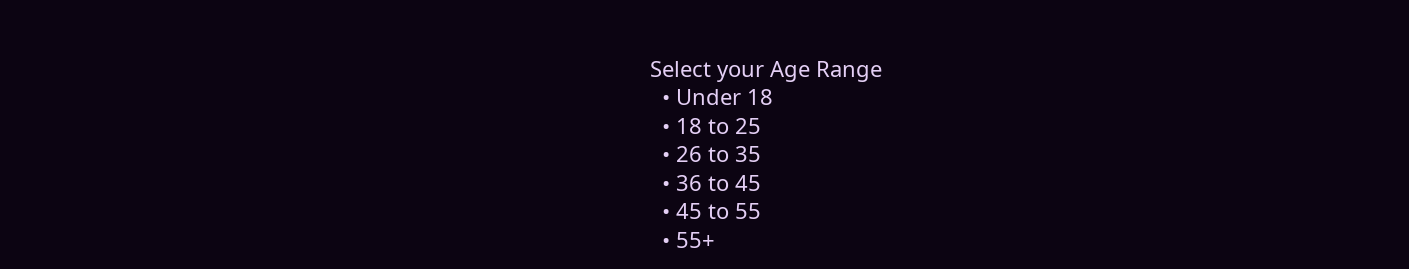Select your Age Range
  • Under 18
  • 18 to 25
  • 26 to 35
  • 36 to 45
  • 45 to 55
  • 55+